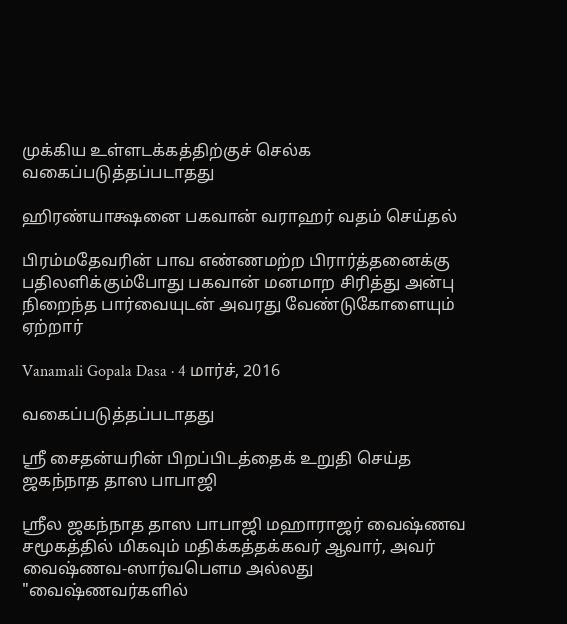முக்கிய உள்ளடக்கத்திற்குச் செல்க
வகைப்படுத்தப்படாதது

ஹிரண்யாக்ஷனை பகவான் வராஹர் வதம் செய்தல்

பிரம்மதேவரின் பாவ எண்ணமற்ற பிரார்த்தனைக்கு பதிலளிக்கும்போது பகவான் மனமாற சிரித்து அன்பு நிறைந்த பார்வையுடன் அவரது வேண்டுகோளையும் ஏற்றார்

Vanamali Gopala Dasa · 4 மார்ச், 2016

வகைப்படுத்தப்படாதது

ஸ்ரீ சைதன்யரின் பிறப்பிடத்தைக் உறுதி செய்த ஜகந்நாத தாஸ பாபாஜி

ஸ்ரீல ஜகந்நாத தாஸ பாபாஜி மஹாராஜர் வைஷ்ணவ சமூகத்தில் மிகவும் மதிக்கத்தக்கவர் ஆவார், அவர் வைஷ்ணவ-ஸார்வபௌம அல்லது "வைஷ்ணவர்களில்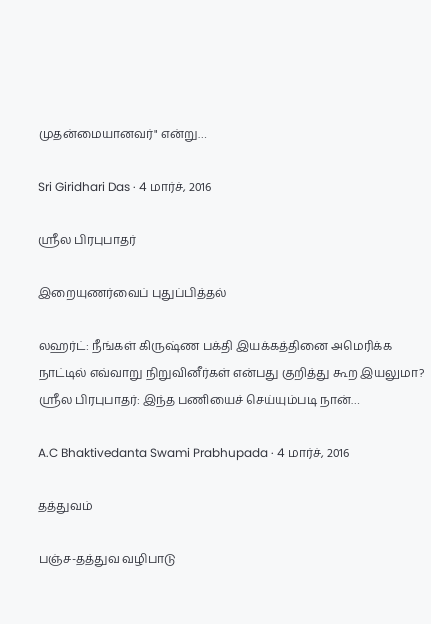முதன்மையானவர்" என்று…

Sri Giridhari Das · 4 மார்ச், 2016

ஸ்ரீல பிரபுபாதர்

இறையுணர்வைப் புதுப்பித்தல்

லஹர்ட்: நீங்கள் கிருஷ்ண பக்தி இயக்கத்தினை அமெரிக்க நாட்டில் எவ்வாறு நிறுவினீர்கள் என்பது குறித்து கூற இயலுமா? ஸ்ரீல பிரபுபாதர்: இந்த பணியைச் செய்யும்படி நான்…

A.C Bhaktivedanta Swami Prabhupada · 4 மார்ச், 2016

தத்துவம்

பஞ்ச-தத்துவ வழிபாடு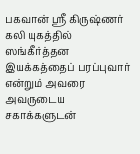பகவான் ஸ்ரீ கிருஷ்ணர் கலி யுகத்தில் ஸங்கீர்த்தன இயக்கத்தைப் பரப்புவார் என்றும் அவரை அவருடைய சகாக்களுடன்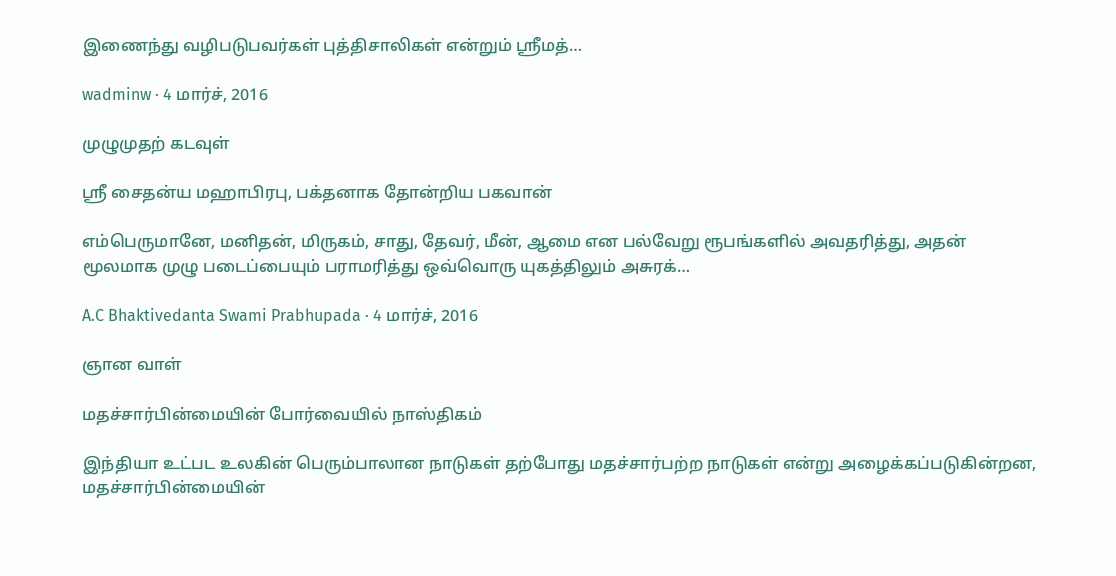இணைந்து வழிபடுபவர்கள் புத்திசாலிகள் என்றும் ஸ்ரீமத்…

wadminw · 4 மார்ச், 2016

முழுமுதற் கடவுள்

ஸ்ரீ சைதன்ய மஹாபிரபு, பக்தனாக தோன்றிய பகவான்

எம்பெருமானே, மனிதன், மிருகம், சாது, தேவர், மீன், ஆமை என பல்வேறு ரூபங்களில் அவதரித்து, அதன் மூலமாக முழு படைப்பையும் பராமரித்து ஒவ்வொரு யுகத்திலும் அசுரக்…

A.C Bhaktivedanta Swami Prabhupada · 4 மார்ச், 2016

ஞான வாள்

மதச்சார்பின்மையின் போர்வையில் நாஸ்திகம்

இந்தியா உட்பட உலகின் பெரும்பாலான நாடுகள் தற்போது மதச்சார்பற்ற நாடுகள் என்று அழைக்கப்படுகின்றன, மதச்சார்பின்மையின்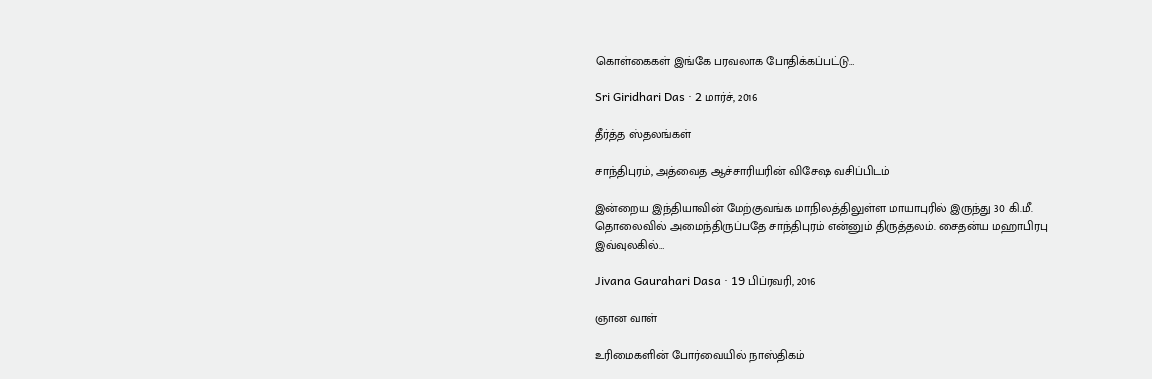கொள்கைகள் இங்கே பரவலாக போதிக்கப்பட்டு…

Sri Giridhari Das · 2 மார்ச், 2016

தீர்த்த ஸ்தலங்கள்

சாந்திபுரம், அத்வைத ஆச்சாரியரின் விசேஷ வசிப்பிடம்

இன்றைய இந்தியாவின் மேற்குவங்க மாநிலத்திலுள்ள மாயாபுரில் இருந்து 30 கி.மீ. தொலைவில் அமைந்திருப்பதே சாந்திபுரம் என்னும் திருத்தலம். சைதன்ய மஹாபிரபு இவ்வுலகில்…

Jivana Gaurahari Dasa · 19 பிப்ரவரி, 2016

ஞான வாள்

உரிமைகளின் போர்வையில் நாஸ்திகம்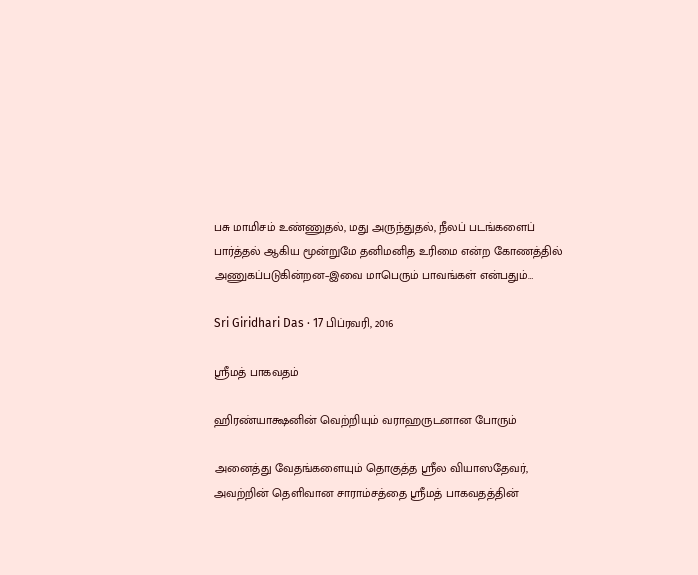பசு மாமிசம் உண்ணுதல், மது அருந்துதல், நீலப் படங்களைப் பார்த்தல் ஆகிய மூன்றுமே தனிமனித உரிமை என்ற கோணத்தில் அணுகப்படுகின்றன–இவை மாபெரும் பாவங்கள் என்பதும்…

Sri Giridhari Das · 17 பிப்ரவரி, 2016

ஸ்ரீமத் பாகவதம்

ஹிரண்யாக்ஷனின் வெற்றியும் வராஹருடனான போரும்

அனைத்து வேதங்களையும் தொகுத்த ஸ்ரீல வியாஸதேவர், அவற்றின் தெளிவான சாராம்சத்தை ஸ்ரீமத் பாகவதத்தின்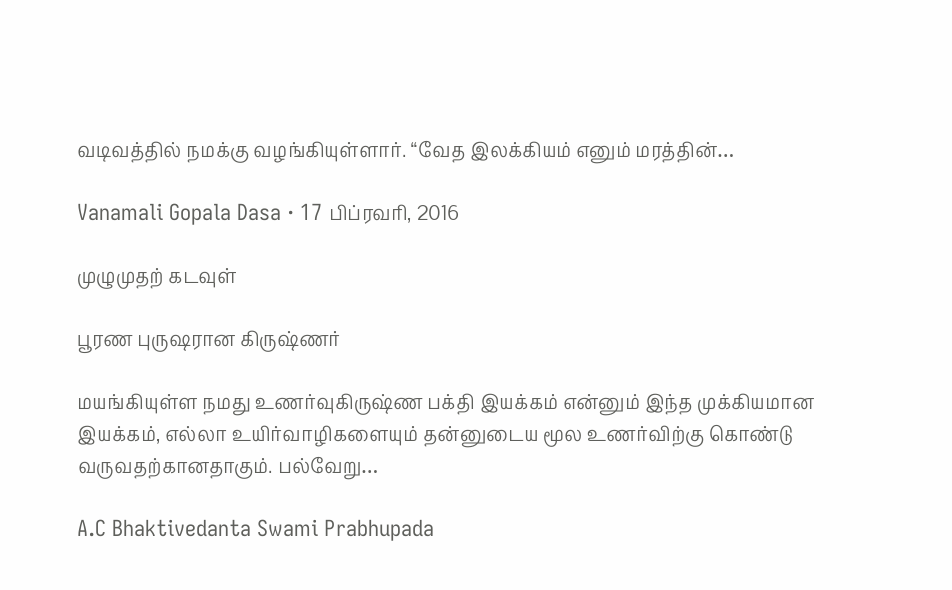வடிவத்தில் நமக்கு வழங்கியுள்ளார். “வேத இலக்கியம் எனும் மரத்தின்…

Vanamali Gopala Dasa · 17 பிப்ரவரி, 2016

முழுமுதற் கடவுள்

பூரண புருஷரான கிருஷ்ணர்

மயங்கியுள்ள நமது உணர்வுகிருஷ்ண பக்தி இயக்கம் என்னும் இந்த முக்கியமான இயக்கம், எல்லா உயிர்வாழிகளையும் தன்னுடைய மூல உணர்விற்கு கொண்டு வருவதற்கானதாகும். பல்வேறு…

A.C Bhaktivedanta Swami Prabhupada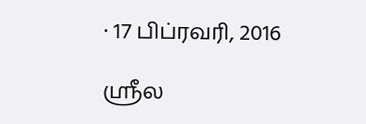· 17 பிப்ரவரி, 2016

ஸ்ரீல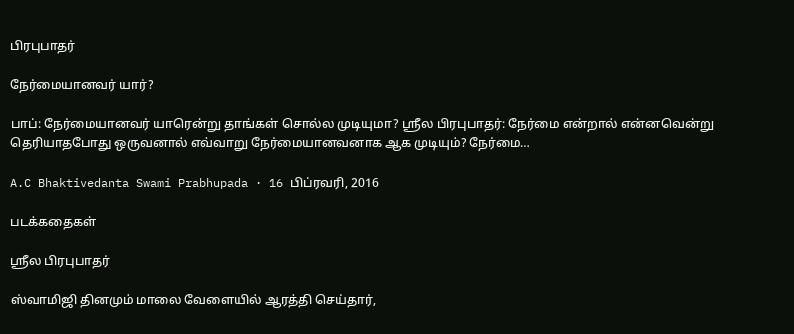பிரபுபாதர்

நேர்மையானவர் யார்?

பாப்: நேர்மையானவர் யாரென்று தாங்கள் சொல்ல முடியுமா? ஸ்ரீல பிரபுபாதர்: நேர்மை என்றால் என்னவென்று தெரியாதபோது ஒருவனால் எவ்வாறு நேர்மையானவனாக ஆக முடியும்? நேர்மை…

A.C Bhaktivedanta Swami Prabhupada · 16 பிப்ரவரி, 2016

படக்கதைகள்

ஸ்ரீல பிரபுபாதர்

ஸ்வாமிஜி தினமும் மாலை வேளையில் ஆரத்தி செய்தார்,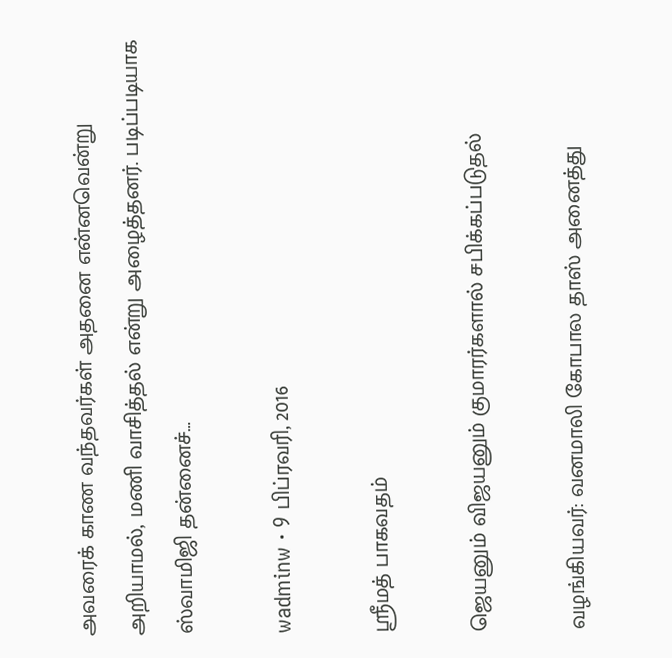அவரைக் காண வந்தவர்கள் அதனை என்னவென்று அறியாமல், மணி வாசித்தல் என்று அழைத்தனர். படிப்படியாக ஸ்வாமிஜி தன்னைச்…

wadminw · 9 பிப்ரவரி, 2016

ஸ்ரீமத் பாகவதம்

ஜெயனும் விஜயனும் குமாரர்களால் சபிக்கப்படுதல்

வழங்கியவர்: வனமாலி கோபால தாஸ் அனைத்து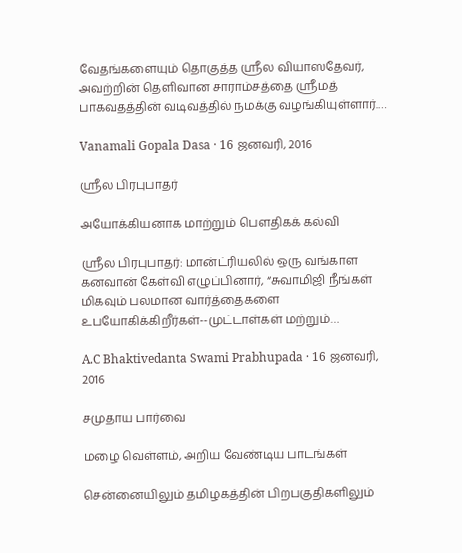வேதங்களையும் தொகுத்த ஸ்ரீல வியாஸதேவர், அவற்றின் தெளிவான சாராம்சத்தை ஸ்ரீமத் பாகவதத்தின் வடிவத்தில் நமக்கு வழங்கியுள்ளார்.…

Vanamali Gopala Dasa · 16 ஜனவரி, 2016

ஸ்ரீல பிரபுபாதர்

அயோக்கியனாக மாற்றும் பௌதிகக் கல்வி

ஸ்ரீல பிரபுபாதர்: மான்ட்ரியலில் ஒரு வங்காள கனவான் கேள்வி எழுப்பினார், “சுவாமிஜி நீங்கள் மிகவும் பலமான வார்த்தைகளை உபயோகிக்கிறீர்கள்--முட்டாள்கள் மற்றும்…

A.C Bhaktivedanta Swami Prabhupada · 16 ஜனவரி, 2016

சமுதாய பார்வை

மழை வெள்ளம், அறிய வேண்டிய பாடங்கள்

சென்னையிலும் தமிழகத்தின் பிறபகுதிகளிலும்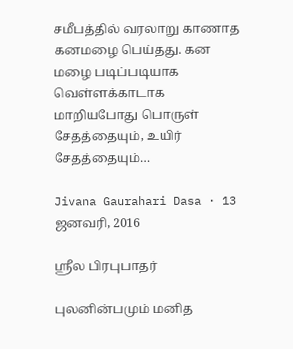சமீபத்தில் வரலாறு காணாத கனமழை பெய்தது. கன மழை படிப்படியாக வெள்ளக்காடாக மாறியபோது பொருள் சேதத்தையும், உயிர் சேதத்தையும்…

Jivana Gaurahari Dasa · 13 ஜனவரி, 2016

ஸ்ரீல பிரபுபாதர்

புலனின்பமும் மனித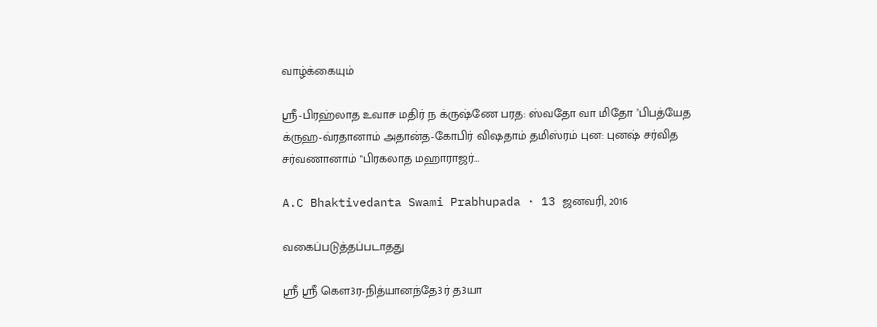வாழ்க்கையும்

ஸ்ரீ-பிரஹ்லாத உவாச மதிர் ந க்ருஷ்ணே பரத: ஸ்வதோ வா மிதோ ’பிபத்யேத க்ருஹ-வ்ரதானாம் அதான்த-கோபிர் விஷதாம் தமிஸ்ரம் புன: புனஷ் சர்வித சர்வணானாம் "பிரகலாத மஹாராஜர்…

A.C Bhaktivedanta Swami Prabhupada · 13 ஜனவரி, 2016

வகைப்படுத்தப்படாதது

ஸ்ரீ ஸ்ரீ கௌ3ர-நித்யானந்தே3ர் த3யா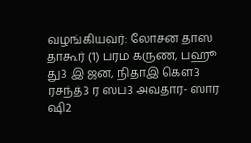வழங்கியவர்: லோசன தாஸ தாகூர் (1) பரம கருண, பஹூ து3 இ ஜன, நிதாஇ கௌ3 ரசந்த்3 ர ஸப3 அவதார- ஸார ஷி2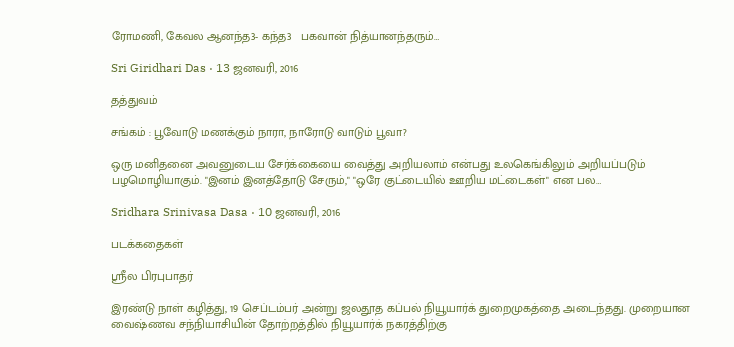ரோமணி, கேவல ஆனந்த3- கந்த3   பகவான் நித்யானந்தரும்…

Sri Giridhari Das · 13 ஜனவரி, 2016

தத்துவம்

சங்கம் : பூவோடு மணக்கும் நாரா, நாரோடு வாடும் பூவா?

ஒரு மனிதனை அவனுடைய சேர்க்கையை வைத்து அறியலாம் என்பது உலகெங்கிலும் அறியப்படும் பழமொழியாகும். "இனம் இனத்தோடு சேரும்," "ஒரே குட்டையில் ஊறிய மட்டைகள்" என பல…

Sridhara Srinivasa Dasa · 10 ஜனவரி, 2016

படக்கதைகள்

ஸ்ரீல பிரபுபாதர்

இரண்டு நாள் கழித்து, 19 செப்டம்பர் அன்று ஜலதூத கப்பல் நியூயார்க் துறைமுகத்தை அடைந்தது. முறையான வைஷ்ணவ சந்நியாசியின் தோற்றத்தில் நியூயார்க் நகரத்திற்கு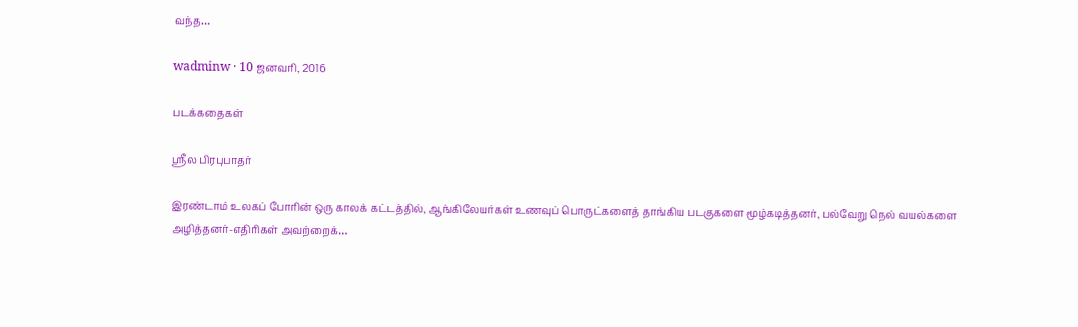வந்த…

wadminw · 10 ஜனவரி, 2016

படக்கதைகள்

ஸ்ரீல பிரபுபாதர்

இரண்டாம் உலகப் போரின் ஒரு காலக் கட்டத்தில், ஆங்கிலேயர்கள் உணவுப் பொருட்களைத் தாங்கிய படகுகளை மூழ்கடித்தனர், பல்வேறு நெல் வயல்களை அழித்தனர்-எதிரிகள் அவற்றைக்…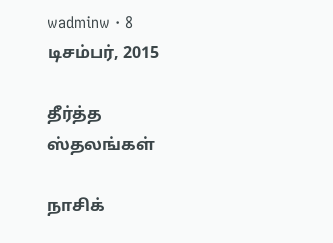wadminw · 8 டிசம்பர், 2015

தீர்த்த ஸ்தலங்கள்

நாசிக்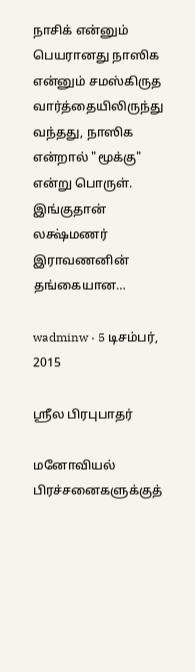நாசிக் என்னும் பெயரானது நாஸிக என்னும் சமஸ்கிருத வார்த்தையிலிருந்து வந்தது, நாஸிக என்றால் "மூக்கு" என்று பொருள். இங்குதான் லக்ஷ்மணர் இராவணனின் தங்கையான…

wadminw · 5 டிசம்பர், 2015

ஸ்ரீல பிரபுபாதர்

மனோவியல் பிரச்சனைகளுக்குத்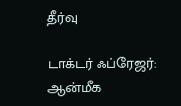தீர்வு

டாக்டர் ஃப்ரேஜர்: ஆன்மீக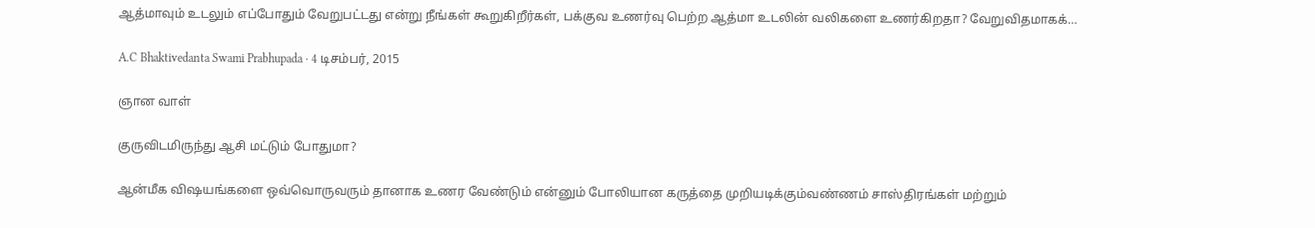ஆத்மாவும் உடலும் எப்போதும் வேறுபட்டது என்று நீங்கள் கூறுகிறீர்கள், பக்குவ உணர்வு பெற்ற ஆத்மா உடலின் வலிகளை உணர்கிறதா? வேறுவிதமாகக்…

A.C Bhaktivedanta Swami Prabhupada · 4 டிசம்பர், 2015

ஞான வாள்

குருவிடமிருந்து ஆசி மட்டும் போதுமா?

ஆன்மீக விஷயங்களை ஒவ்வொருவரும் தானாக உணர வேண்டும் என்னும் போலியான கருத்தை முறியடிக்கும்வண்ணம் சாஸ்திரங்கள் மற்றும்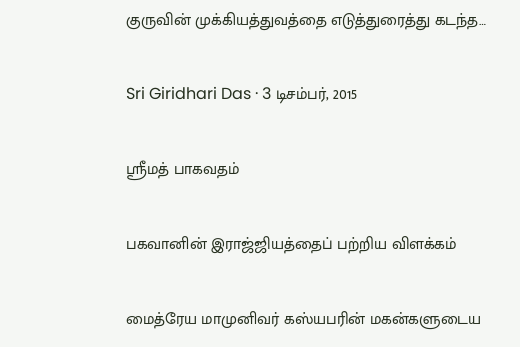குருவின் முக்கியத்துவத்தை எடுத்துரைத்து கடந்த…

Sri Giridhari Das · 3 டிசம்பர், 2015

ஸ்ரீமத் பாகவதம்

பகவானின் இராஜ்ஜியத்தைப் பற்றிய விளக்கம்

மைத்ரேய மாமுனிவர் கஸ்யபரின் மகன்களுடைய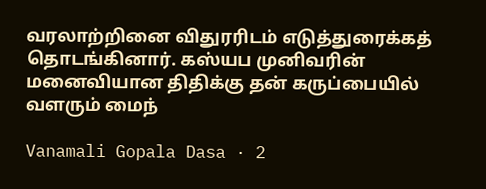வரலாற்றினை விதுரரிடம் எடுத்துரைக்கத் தொடங்கினார். கஸ்யப முனிவரின் மனைவியான திதிக்கு தன் கருப்பையில் வளரும் மைந்

Vanamali Gopala Dasa · 2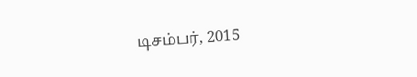டிசம்பர், 2015